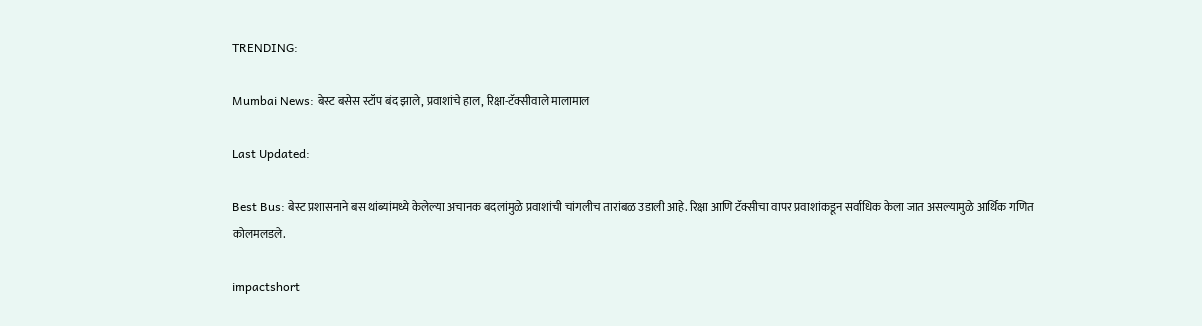TRENDING:

Mumbai News: बेस्ट बसेस स्टॉप बंद झाले, प्रवाशांचे हाल, रिक्षा-टॅक्सीवाले मालामाल

Last Updated:

Best Bus: बेस्ट प्रशासनाने बस थांब्यांमध्ये केलेल्या अचानक बदलांमुळे प्रवाशांची चांगलीच तारांबळ उडाली आहे. रिक्षा आणि टॅक्सीचा वापर प्रवाशांकडून सर्वाधिक केला जात असल्यामुळे आर्थिक गणित कोलमलडले.

impactshort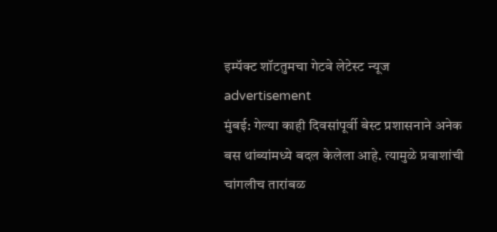इम्पॅक्ट शॉटतुमचा गेटवे लेटेस्ट न्यूज
advertisement
मुंबई: गेल्या काही दिवसांपूर्वी बेस्ट प्रशासनाने अनेक बस थांब्यांमध्ये बदल केलेला आहे. त्यामुळे प्रवाशांची चांगलीच तारांबळ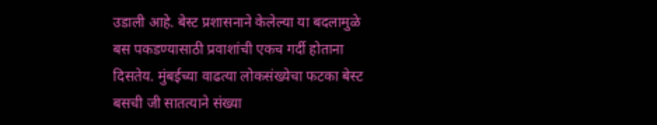उडाली आहे. बेस्ट प्रशासनाने केलेल्या या बदलामुळे बस पकडण्यासाठी प्रवाशांची एकच गर्दी होताना दिसतेय. मुंबईच्या वाढत्या लोकसंख्येचा फटका बेस्ट बसची जी सातत्याने संख्या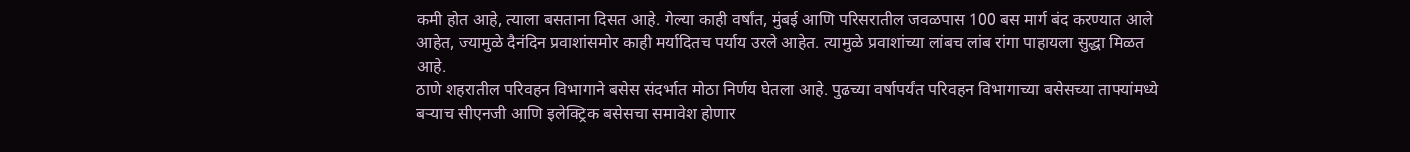कमी होत आहे, त्याला बसताना दिसत आहे. गेल्या काही वर्षांत, मुंबई आणि परिसरातील जवळपास 100 बस मार्ग बंद करण्यात आले आहेत, ज्यामुळे दैनंदिन प्रवाशांसमोर काही मर्यादितच पर्याय उरले आहेत. त्यामुळे प्रवाशांच्या लांबच लांब रांगा पाहायला सुद्धा मिळत आहे.
ठाणे शहरातील परिवहन विभागाने बसेस संदर्भात मोठा निर्णय घेतला आहे. पुढच्या वर्षापर्यंत परिवहन विभागाच्या बसेसच्या ताफ्यांमध्ये बऱ्याच सीएनजी आणि इलेक्ट्रिक बसेसचा समावेश होणार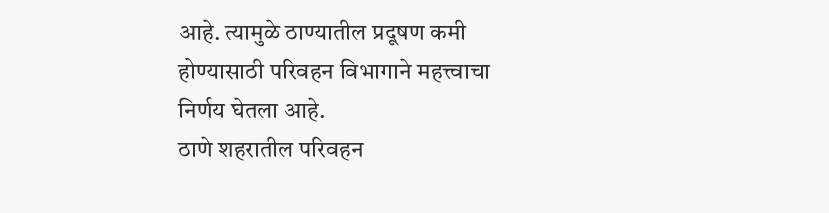आहे. त्यामुळे ठाण्यातील प्रदूषण कमी होण्यासाठी परिवहन विभागाने महत्त्वाचा निर्णय घेतला आहे.
ठाणे शहरातील परिवहन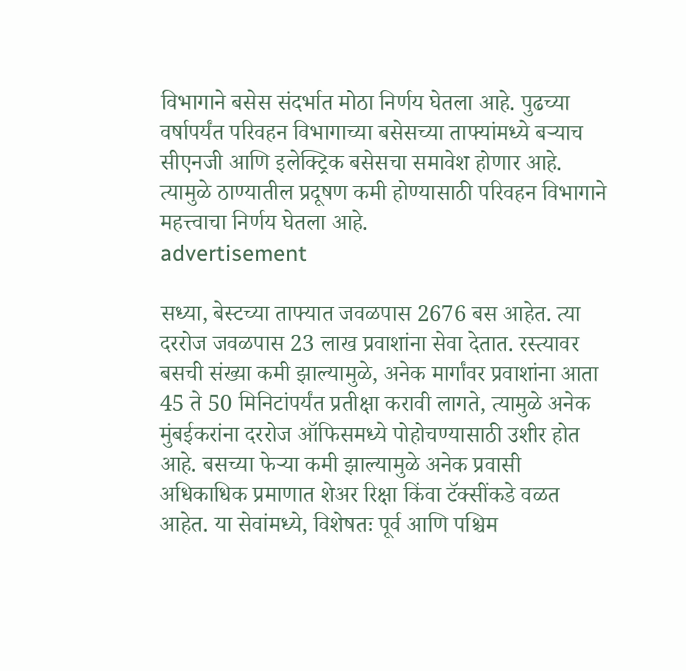विभागाने बसेस संदर्भात मोठा निर्णय घेतला आहे. पुढच्या वर्षापर्यंत परिवहन विभागाच्या बसेसच्या ताफ्यांमध्ये बऱ्याच सीएनजी आणि इलेक्ट्रिक बसेसचा समावेश होणार आहे. त्यामुळे ठाण्यातील प्रदूषण कमी होण्यासाठी परिवहन विभागाने महत्त्वाचा निर्णय घेतला आहे.
advertisement

सध्या, बेस्टच्या ताफ्यात जवळपास 2676 बस आहेत. त्या दररोज जवळपास 23 लाख प्रवाशांना सेवा देतात. रस्त्यावर बसची संख्या कमी झाल्यामुळे, अनेक मार्गांवर प्रवाशांना आता 45 ते 50 मिनिटांपर्यंत प्रतीक्षा करावी लागते, त्यामुळे अनेक मुंबईकरांना दररोज ऑफिसमध्ये पोहोचण्यासाठी उशीर होत आहे. बसच्या फेऱ्या कमी झाल्यामुळे अनेक प्रवासी अधिकाधिक प्रमाणात शेअर रिक्षा किंवा टॅक्सींकडे वळत आहेत. या सेवांमध्ये, विशेषतः पूर्व आणि पश्चिम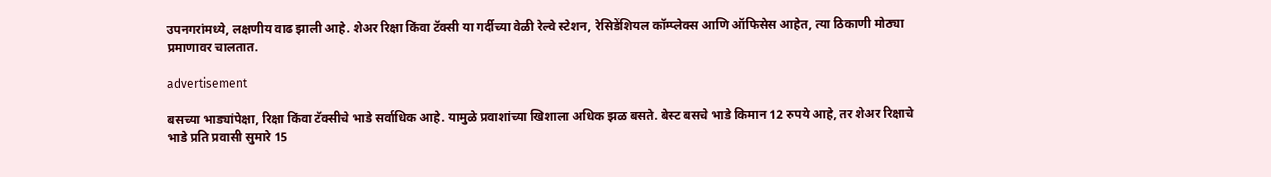उपनगरांमध्ये, लक्षणीय वाढ झाली आहे. शेअर रिक्षा किंवा टॅक्सी या गर्दीच्या वेळी रेल्वे स्टेशन, रेसिडेंशियल कॉम्प्लेक्स आणि ऑफिसेस आहेत, त्या ठिकाणी मोठ्या प्रमाणावर चालतात.

advertisement

बसच्या भाड्यांपेक्षा, रिक्षा किंवा टॅक्सीचे भाडे सर्वाधिक आहे. यामुळे प्रवाशांच्या खिशाला अधिक झळ बसते. बेस्ट बसचे भाडे किमान 12 रुपये आहे, तर शेअर रिक्षाचे भाडे प्रति प्रवासी सुमारे 15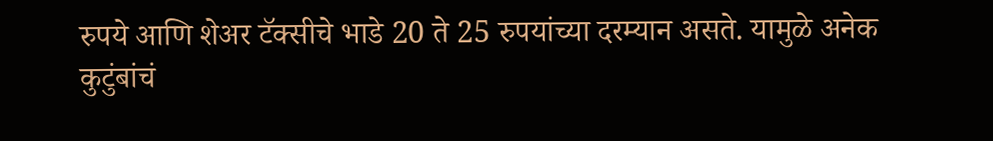रुपये आणि शेअर टॅक्सीचे भाडे 20 ते 25 रुपयांच्या दरम्यान असते. यामुळे अनेक कुटुंबांचं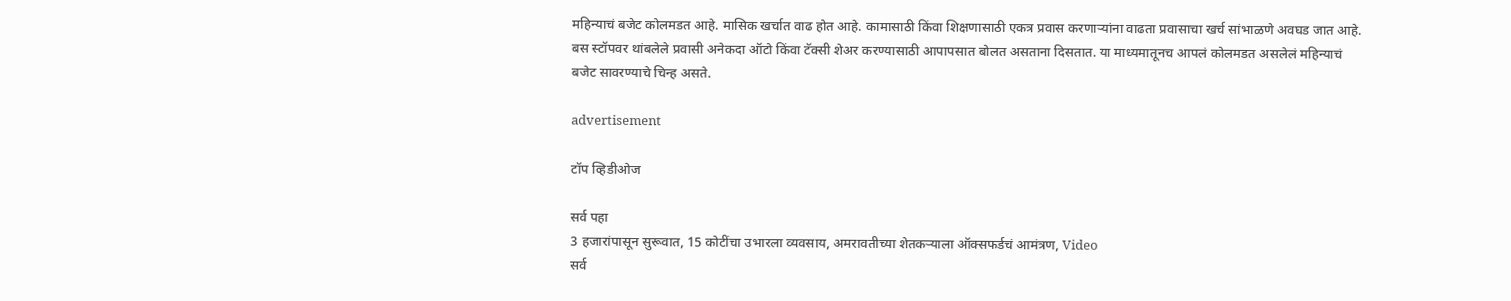महिन्याचं बजेट कोलमडत आहे. मासिक खर्चात वाढ होत आहे. कामासाठी किंवा शिक्षणासाठी एकत्र प्रवास करणाऱ्यांना वाढता प्रवासाचा खर्च सांभाळणे अवघड जात आहे. बस स्टॉपवर थांबलेले प्रवासी अनेकदा ऑटो किंवा टॅक्सी शेअर करण्यासाठी आपापसात बोलत असताना दिसतात. या माध्यमातूनच आपलं कोलमडत असलेलं महिन्याचं बजेट सावरण्याचे चिन्ह असते.

advertisement

टॉप व्हिडीओज

सर्व पहा
3 हजारांपासून सुरूवात, 15 कोटींचा उभारला व्यवसाय, अमरावतीच्या शेतकऱ्याला ऑक्सफर्डचं आमंत्रण, Video
सर्व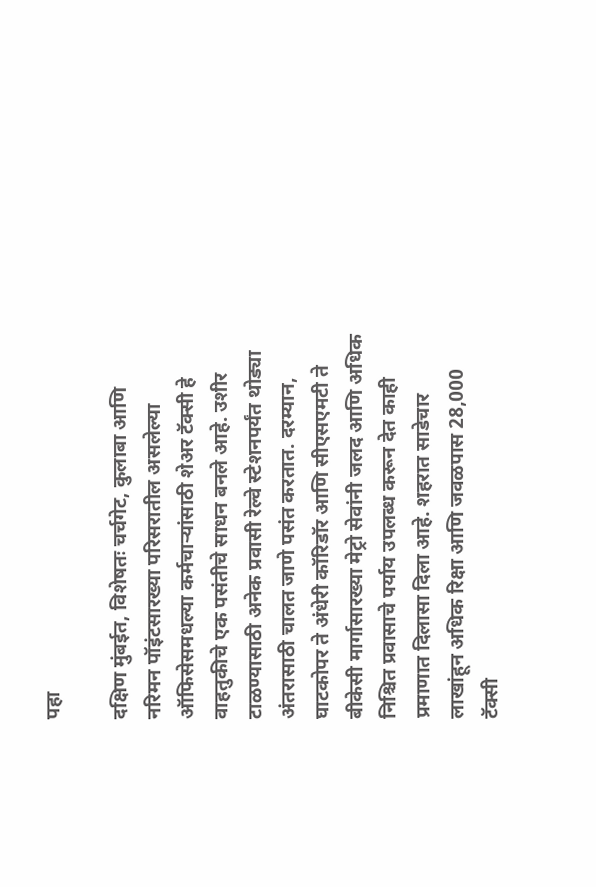पहा

दक्षिण मुंबईत, विशेषतः चर्चगेट, कुलाबा आणि नरिमन पॉइंटसारख्या परिसरातील असलेल्या ऑफिसेसमधल्या कर्मचाऱ्यांसाठी शेअर टॅक्सी हे वाहतुकीचे एक पसंतीचे साधन बनले आहे. उशीर टाळण्यासाठी अनेक प्रवासी रेल्वे स्टेशनपर्यंत थोड्या अंतरासाठी चालत जाणे पसंत करतात. दरम्यान, घाटकोपर ते अंधेरी कॉरिडॉर आणि सीएसएमटी ते बीकेसी मार्गासारख्या मेट्रो सेवांनी जलद आणि अधिक निश्चित प्रवासाचे पर्याय उपलब्ध करून देत काही प्रमाणात दिलासा दिला आहे. शहरात साडेचार लाखांहून अधिक रिक्षा आणि जवळपास 28,000 टॅक्सी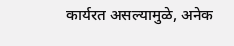कार्यरत असल्यामुळे, अनेक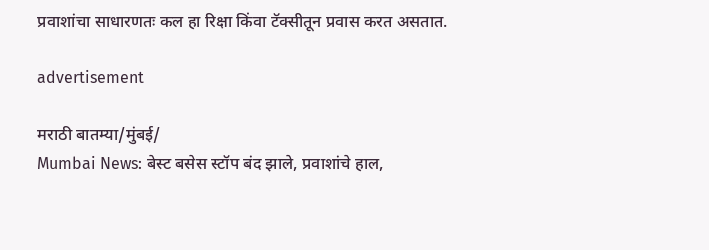प्रवाशांचा साधारणतः कल हा रिक्षा किंवा टॅक्सीतून प्रवास करत असतात.

advertisement

मराठी बातम्या/मुंबई/
Mumbai News: बेस्ट बसेस स्टॉप बंद झाले, प्रवाशांचे हाल,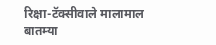रिक्षा-टॅक्सीवाले मालामाल
बातम्या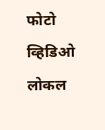फोटो
व्हिडिओ
लोकल